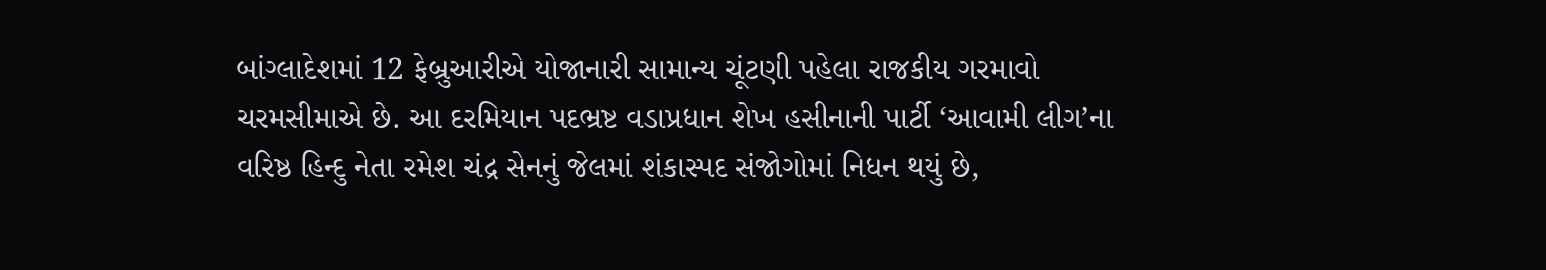બાંગ્લાદેશમાં 12 ફેબ્રુઆરીએ યોજાનારી સામાન્ય ચૂંટણી પહેલા રાજકીય ગરમાવો ચરમસીમાએ છે. આ દરમિયાન પદભ્રષ્ટ વડાપ્રધાન શેખ હસીનાની પાર્ટી ‘આવામી લીગ’ના વરિષ્ઠ હિન્દુ નેતા રમેશ ચંદ્ર સેનનું જેલમાં શંકાસ્પદ સંજોગોમાં નિધન થયું છે,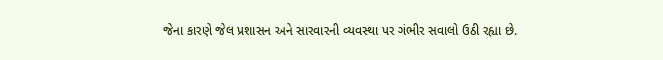જેના કારણે જેલ પ્રશાસન અને સારવારની વ્યવસ્થા પર ગંભીર સવાલો ઉઠી રહ્યા છે.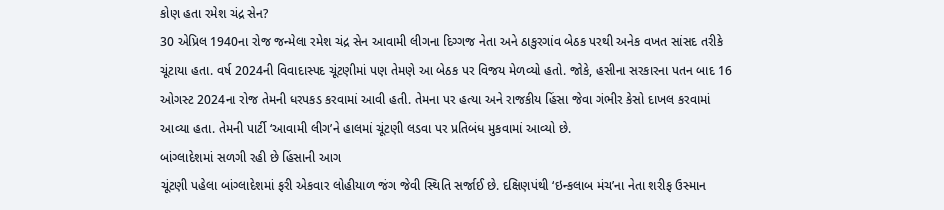કોણ હતા રમેશ ચંદ્ર સેન?
30 એપ્રિલ 1940ના રોજ જન્મેલા રમેશ ચંદ્ર સેન આવામી લીગના દિગ્ગજ નેતા અને ઠાકુરગાંવ બેઠક પરથી અનેક વખત સાંસદ તરીકે ચૂંટાયા હતા. વર્ષ 2024ની વિવાદાસ્પદ ચૂંટણીમાં પણ તેમણે આ બેઠક પર વિજય મેળવ્યો હતો. જોકે, હસીના સરકારના પતન બાદ 16 ઓગસ્ટ 2024ના રોજ તેમની ધરપકડ કરવામાં આવી હતી. તેમના પર હત્યા અને રાજકીય હિંસા જેવા ગંભીર કેસો દાખલ કરવામાં આવ્યા હતા. તેમની પાર્ટી ‘આવામી લીગ’ને હાલમાં ચૂંટણી લડવા પર પ્રતિબંધ મુકવામાં આવ્યો છે.
બાંગ્લાદેશમાં સળગી રહી છે હિંસાની આગ
ચૂંટણી પહેલા બાંગ્લાદેશમાં ફરી એકવાર લોહીયાળ જંગ જેવી સ્થિતિ સર્જાઈ છે. દક્ષિણપંથી ‘ઇન્કલાબ મંચ’ના નેતા શરીફ ઉસ્માન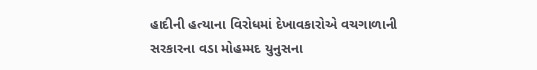હાદીની હત્યાના વિરોધમાં દેખાવકારોએ વચગાળાની સરકારના વડા મોહમ્મદ યુનુસના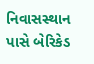નિવાસસ્થાન પાસે બેરિકેડ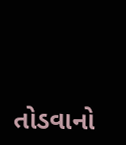તોડવાનો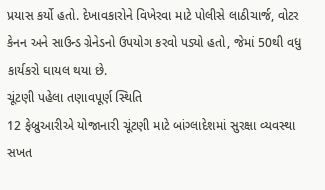પ્રયાસ કર્યો હતો. દેખાવકારોને વિખેરવા માટે પોલીસે લાઠીચાર્જ, વોટર કેનન અને સાઉન્ડ ગ્રેનેડનો ઉપયોગ કરવો પડ્યો હતો, જેમાં 50થી વધુ કાર્યકરો ઘાયલ થયા છે.
ચૂંટણી પહેલા તણાવપૂર્ણ સ્થિતિ
12 ફેબ્રુઆરીએ યોજાનારી ચૂંટણી માટે બાંગ્લાદેશમાં સુરક્ષા વ્યવસ્થા સખત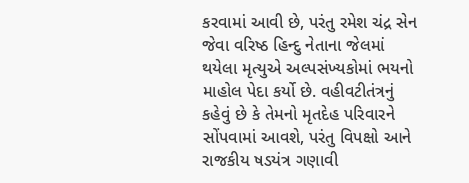કરવામાં આવી છે, પરંતુ રમેશ ચંદ્ર સેન જેવા વરિષ્ઠ હિન્દુ નેતાના જેલમાં થયેલા મૃત્યુએ અલ્પસંખ્યકોમાં ભયનો માહોલ પેદા કર્યો છે. વહીવટીતંત્રનું કહેવું છે કે તેમનો મૃતદેહ પરિવારને સોંપવામાં આવશે, પરંતુ વિપક્ષો આને રાજકીય ષડયંત્ર ગણાવી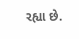રહ્યા છે.